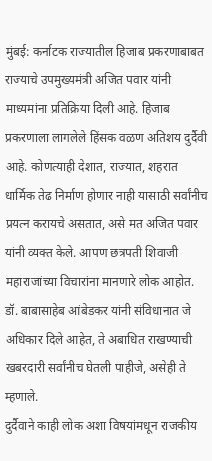मुंबई: कर्नाटक राज्यातील हिजाब प्रकरणाबाबत राज्याचे उपमुख्यमंत्री अजित पवार यांनी माध्यमांना प्रतिक्रिया दिली आहे. हिजाब प्रकरणाला लागलेले हिंसक वळण अतिशय दुर्दैवी आहे. कोणत्याही देशात, राज्यात, शहरात धार्मिक तेढ निर्माण होणार नाही यासाठी सर्वांनीच प्रयत्न करायचे असतात, असे मत अजित पवार यांनी व्यक्त केले. आपण छत्रपती शिवाजी महाराजांच्या विचारांना मानणारे लोक आहोत. डॉ. बाबासाहेब आंबेडकर यांनी संविधानात जे अधिकार दिले आहेत, ते अबाधित राखण्याची खबरदारी सर्वांनीच घेतली पाहीजे, असेही ते म्हणाले.
दुर्दैवाने काही लोक अशा विषयांमधून राजकीय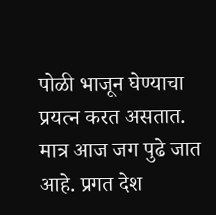पोळी भाजून घेण्याचा प्रयत्न करत असतात. मात्र आज जग पुढे जात आहे. प्रगत देश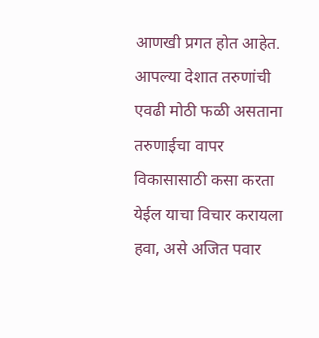आणखी प्रगत होत आहेत. आपल्या देशात तरुणांची एवढी मोठी फळी असताना तरुणाईचा वापर विकासासाठी कसा करता येईल याचा विचार करायला हवा, असे अजित पवार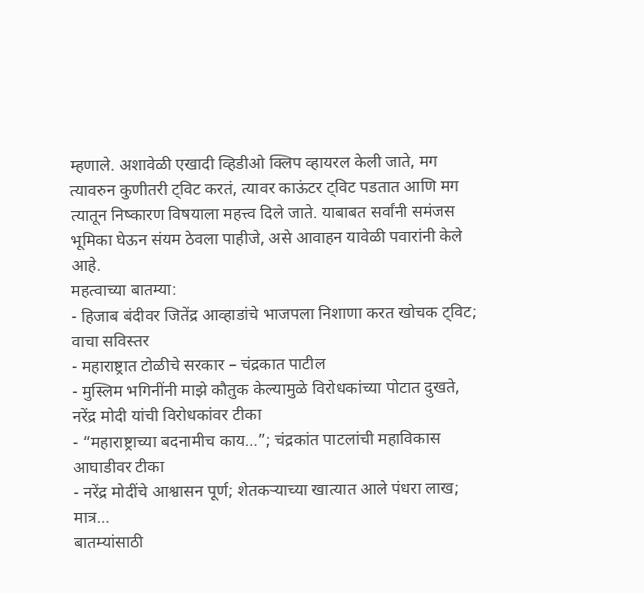म्हणाले. अशावेळी एखादी व्हिडीओ क्लिप व्हायरल केली जाते, मग त्यावरुन कुणीतरी ट्विट करतं, त्यावर काऊंटर ट्विट पडतात आणि मग त्यातून निष्कारण विषयाला महत्त्व दिले जाते. याबाबत सर्वांनी समंजस भूमिका घेऊन संयम ठेवला पाहीजे, असे आवाहन यावेळी पवारांनी केले आहे.
महत्वाच्या बातम्या:
- हिजाब बंदीवर जितेंद्र आव्हाडांचे भाजपला निशाणा करत खोचक ट्विट; वाचा सविस्तर
- महाराष्ट्रात टोळीचे सरकार – चंद्रकात पाटील
- मुस्लिम भगिनींनी माझे कौतुक केल्यामुळे विरोधकांच्या पोटात दुखते, नरेंद्र मोदी यांची विरोधकांवर टीका
- “महाराष्ट्राच्या बदनामीच काय…”; चंद्रकांत पाटलांची महाविकास आघाडीवर टीका
- नरेंद्र मोदींचे आश्वासन पूर्ण; शेतकऱ्याच्या खात्यात आले पंधरा लाख; मात्र…
बातम्यांसाठी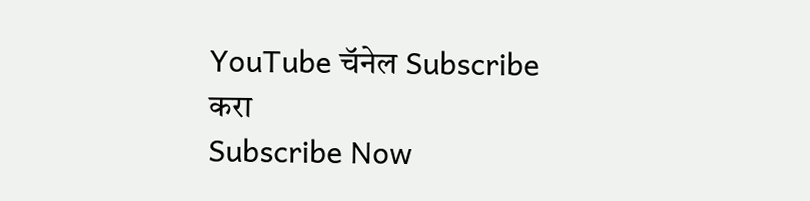YouTube चॅनेल Subscribe करा
Subscribe Now